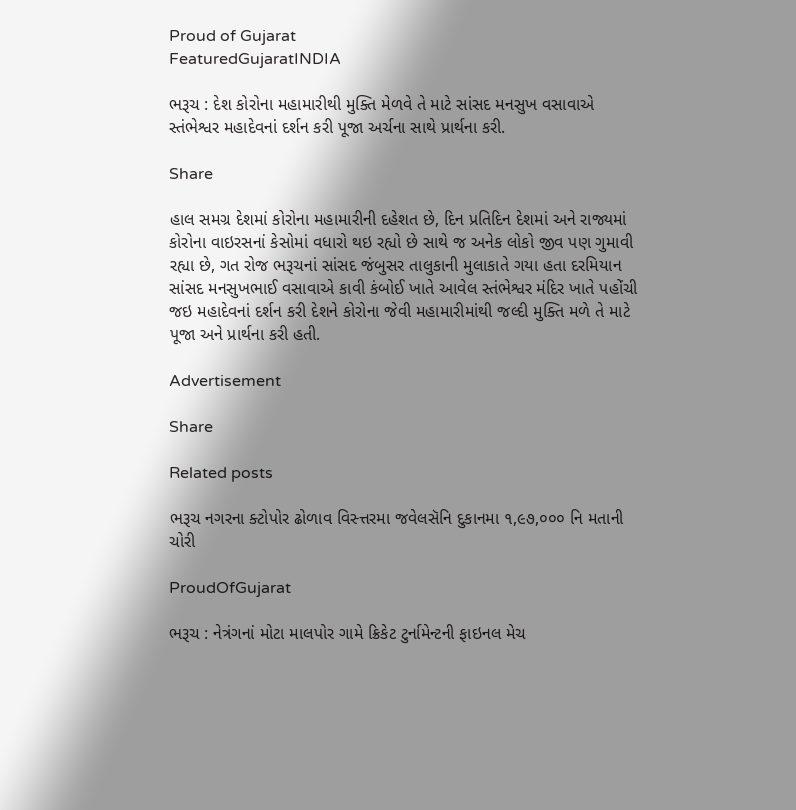Proud of Gujarat
FeaturedGujaratINDIA

ભરૂચ : દેશ કોરોના મહામારીથી મુક્તિ મેળવે તે માટે સાંસદ મનસુખ વસાવાએ સ્તંભેશ્વર મહાદેવનાં દર્શન કરી પૂજા અર્ચના સાથે પ્રાર્થના કરી.

Share

હાલ સમગ્ર દેશમાં કોરોના મહામારીની દહેશત છે, દિન પ્રતિદિન દેશમાં અને રાજ્યમાં કોરોના વાઇરસનાં કેસોમાં વધારો થઇ રહ્યો છે સાથે જ અનેક લોકો જીવ પણ ગુમાવી રહ્યા છે, ગત રોજ ભરૂચનાં સાંસદ જંબુસર તાલુકાની મુલાકાતે ગયા હતા દરમિયાન સાંસદ મનસુખભાઈ વસાવાએ કાવી કંબોઈ ખાતે આવેલ સ્તંભેશ્વર મંદિર ખાતે પહોંચી જઇ મહાદેવનાં દર્શન કરી દેશને કોરોના જેવી મહામારીમાંથી જલ્દી મુક્તિ મળે તે માટે પૂજા અને પ્રાર્થના કરી હતી.

Advertisement

Share

Related posts

ભરૂચ નગરના ક્ટોપોર ઢોળાવ વિસ્ત્તરમા જવેલસૅનિ દુકાનમા ૧,૯૭,૦૦૦ નિ મતાની ચોરી

ProudOfGujarat

ભરૂચ : નેત્રંગનાં મોટા માલપોર ગામે ક્રિકેટ ટુર્નામેન્ટની ફાઇનલ મેચ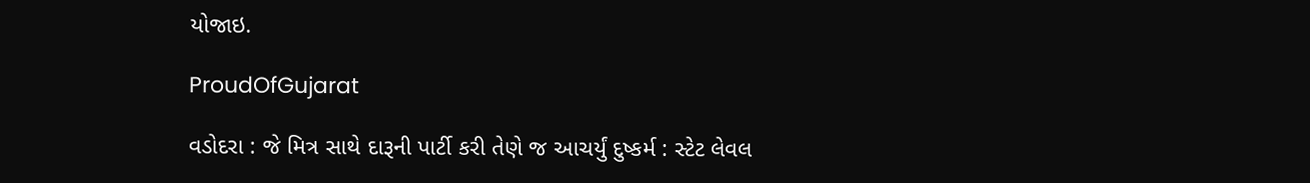યોજાઇ.

ProudOfGujarat

વડોદરા : જે મિત્ર સાથે દારૂની પાર્ટી કરી તેણે જ આચર્યું દુષ્કર્મ : સ્ટેટ લેવલ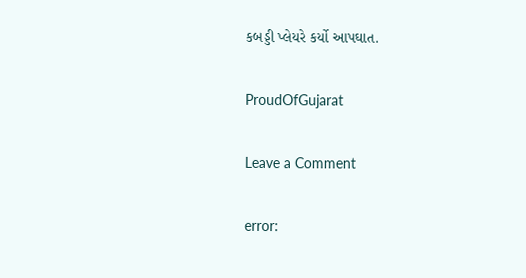કબડ્ડી પ્લેયરે કર્યો આપઘાત.

ProudOfGujarat

Leave a Comment

error: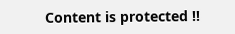Content is protected !!